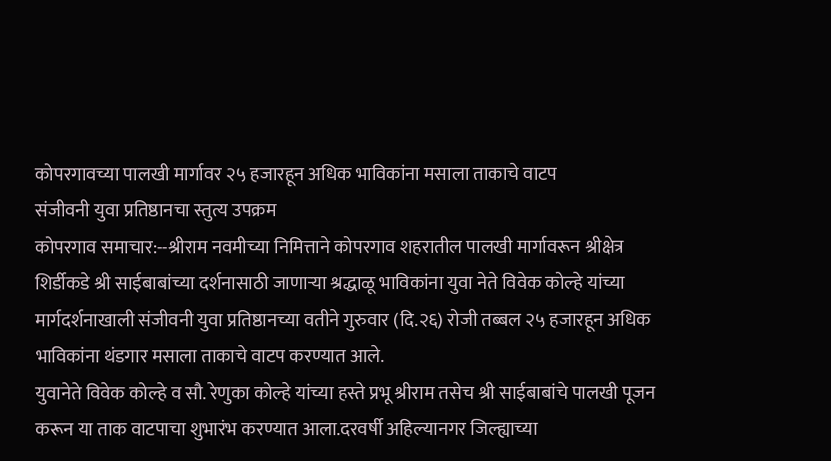कोपरगावच्या पालखी मार्गावर २५ हजारहून अधिक भाविकांना मसाला ताकाचे वाटप
संजीवनी युवा प्रतिष्ठानचा स्तुत्य उपक्रम
कोपरगाव समाचार:--श्रीराम नवमीच्या निमित्ताने कोपरगाव शहरातील पालखी मार्गावरून श्रीक्षेत्र शिर्डीकडे श्री साईबाबांच्या दर्शनासाठी जाणाऱ्या श्रद्धाळू भाविकांना युवा नेते विवेक कोल्हे यांच्या मार्गदर्शनाखाली संजीवनी युवा प्रतिष्ठानच्या वतीने गुरुवार (दि.२६) रोजी तब्बल २५ हजारहून अधिक भाविकांना थंडगार मसाला ताकाचे वाटप करण्यात आले.
युवानेते विवेक कोल्हे व सौ. रेणुका कोल्हे यांच्या हस्ते प्रभू श्रीराम तसेच श्री साईबाबांचे पालखी पूजन करून या ताक वाटपाचा शुभारंभ करण्यात आला.दरवर्षी अहिल्यानगर जिल्ह्याच्या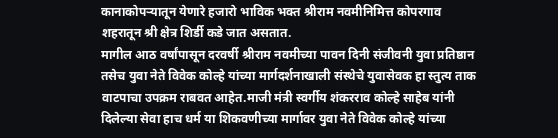कानाकोपऱ्यातून येणारे हजारो भाविक भक्त श्रीराम नवमीनिमित्त कोपरगाव शहरातून श्री क्षेत्र शिर्डी कडे जात असतात.
मागील आठ वर्षांपासून दरवर्षी श्रीराम नवमीच्या पावन दिनी संजीवनी युवा प्रतिष्ठान तसेच युवा नेते विवेक कोल्हे यांच्या मार्गदर्शनाखाली संस्थेचे युवासेवक हा स्तुत्य ताक वाटपाचा उपक्रम राबवत आहेत.माजी मंत्री स्वर्गीय शंकरराव कोल्हे साहेब यांनी दिलेल्या सेवा हाच धर्म या शिकवणीच्या मार्गावर युवा नेते विवेक कोल्हे यांच्या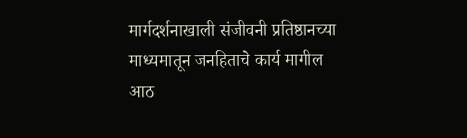मार्गदर्शनाखाली संजीवनी प्रतिष्ठानच्या माध्यमातून जनहिताचे कार्य मागील आठ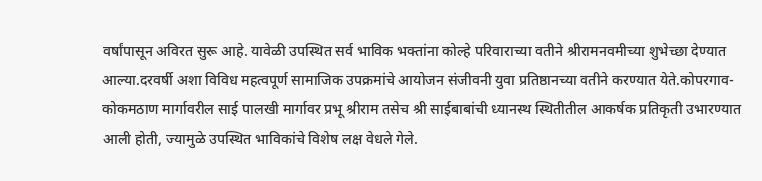वर्षांपासून अविरत सुरू आहे. यावेळी उपस्थित सर्व भाविक भक्तांना कोल्हे परिवाराच्या वतीने श्रीरामनवमीच्या शुभेच्छा देण्यात आल्या.दरवर्षी अशा विविध महत्वपूर्ण सामाजिक उपक्रमांचे आयोजन संजीवनी युवा प्रतिष्ठानच्या वतीने करण्यात येते.कोपरगाव-कोकमठाण मार्गावरील साई पालखी मार्गावर प्रभू श्रीराम तसेच श्री साईबाबांची ध्यानस्थ स्थितीतील आकर्षक प्रतिकृती उभारण्यात आली होती, ज्यामुळे उपस्थित भाविकांचे विशेष लक्ष वेधले गेले.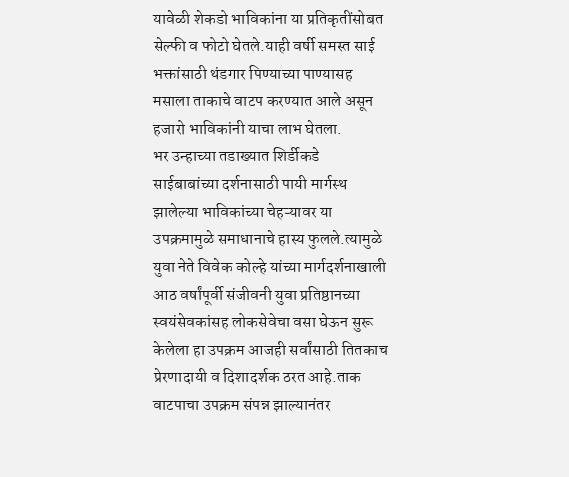यावेळी शेकडो भाविकांना या प्रतिकृतींसोबत सेल्फी व फोटो घेतले.याही वर्षी समस्त साई भक्तांसाठी थंडगार पिण्याच्या पाण्यासह मसाला ताकाचे वाटप करण्यात आले असून हजारो भाविकांनी याचा लाभ घेतला.
भर उन्हाच्या तडाख्यात शिर्डीकडे साईबाबांच्या दर्शनासाठी पायी मार्गस्थ झालेल्या भाविकांच्या चेहऱ्यावर या उपक्रमामुळे समाधानाचे हास्य फुलले.त्यामुळे युवा नेते विवेक कोल्हे यांच्या मार्गदर्शनाखाली आठ वर्षांपूर्वी संजीवनी युवा प्रतिष्ठानच्या स्वयंसेवकांसह लोकसेवेचा वसा घेऊन सुरू केलेला हा उपक्रम आजही सर्वांसाठी तितकाच प्रेरणादायी व दिशादर्शक ठरत आहे.ताक वाटपाचा उपक्रम संपन्न झाल्यानंतर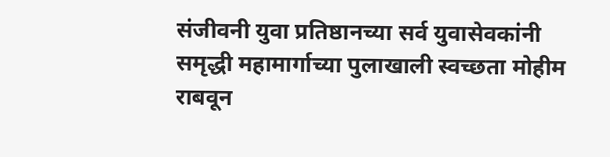संजीवनी युवा प्रतिष्ठानच्या सर्व युवासेवकांनी समृद्धी महामार्गाच्या पुलाखाली स्वच्छता मोहीम राबवून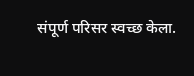संपूर्ण परिसर स्वच्छ केला.